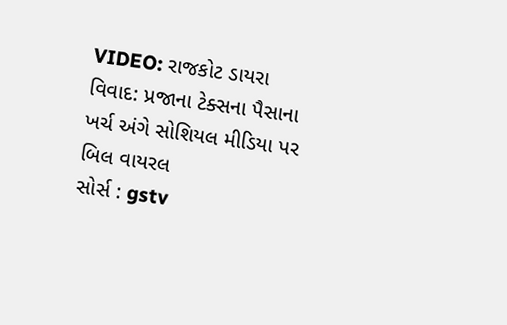VIDEO: રાજકોટ ડાયરા વિવાદ: પ્રજાના ટેક્સના પૈસાના ખર્ચ અંગે સોશિયલ મીડિયા પર બિલ વાયરલ
સોર્સ : gstv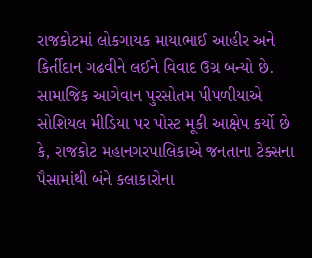રાજકોટમાં લોકગાયક માયાભાઈ આહીર અને કિર્તીદાન ગઢવીને લઈને વિવાદ ઉગ્ર બન્યો છે. સામાજિક આગેવાન પુરસોતમ પીપળીયાએ સોશિયલ મીડિયા પર પોસ્ટ મૂકી આક્ષેપ કર્યો છે કે, રાજકોટ મહાનગરપાલિકાએ જનતાના ટેક્સના પૈસામાંથી બંને કલાકારોના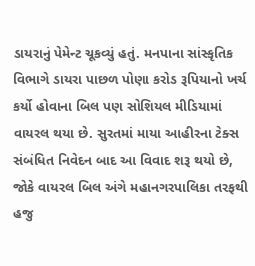ડાયરાનું પેમેન્ટ ચૂકવ્યું હતું. મનપાના સાંસ્કૃતિક વિભાગે ડાયરા પાછળ પોણા કરોડ રૂપિયાનો ખર્ચ કર્યો હોવાના બિલ પણ સોશિયલ મીડિયામાં વાયરલ થયા છે. સુરતમાં માયા આહીરના ટેક્સ સંબંધિત નિવેદન બાદ આ વિવાદ શરૂ થયો છે, જોકે વાયરલ બિલ અંગે મહાનગરપાલિકા તરફથી હજુ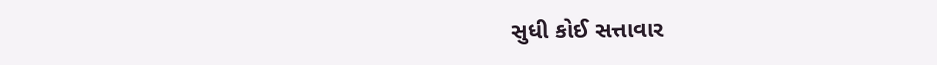સુધી કોઈ સત્તાવાર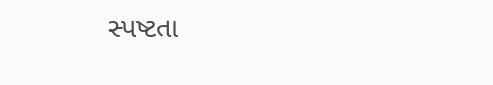સ્પષ્ટતા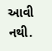આવી નથી.